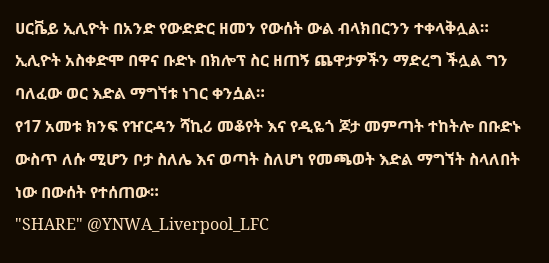ሀርቬይ ኢሊዮት በአንድ የውድድር ዘመን የውሰት ውል ብላክበርንን ተቀላቅሏል።
ኢሊዮት አስቀድሞ በዋና ቡድኑ በክሎፕ ስር ዘጠኝ ጨዋታዎችን ማድረግ ችሏል ግን ባለፈው ወር እድል ማግኘቱ ነገር ቀንሷል።
የ17 አመቱ ክንፍ የዠርዳን ሻኪሪ መቆየት እና የዲዬጎ ጆታ መምጣት ተከትሎ በቡድኑ ውስጥ ለሱ ሚሆን ቦታ ስለሌ እና ወጣት ስለሆነ የመጫወት እድል ማግኘት ስላለበት ነው በውሰት የተሰጠው።
"SHARE" @YNWA_Liverpool_LFC